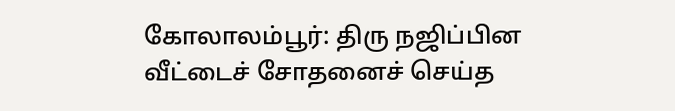கோலாலம்பூர்: திரு நஜிப்பின வீட்டைச் சோதனைச் செய்த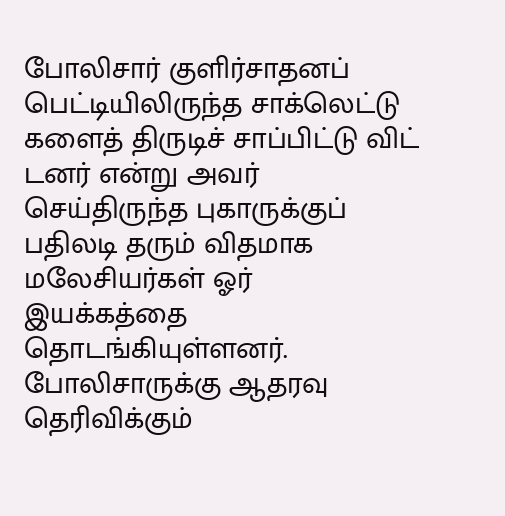போலிசார் குளிர்சாதனப் பெட்டியிலிருந்த சாக்லெட்டு களைத் திருடிச் சாப்பிட்டு விட் டனர் என்று அவர் செய்திருந்த புகாருக்குப் பதிலடி தரும் விதமாக மலேசியர்கள் ஓர் இயக்கத்தை தொடங்கியுள்ளனர். போலிசாருக்கு ஆதரவு தெரிவிக்கும்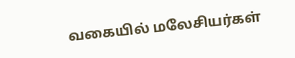வகையில் மலேசியர்கள்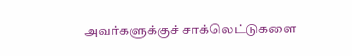அவர்களுக்குச் சாக்லெட்டுகளை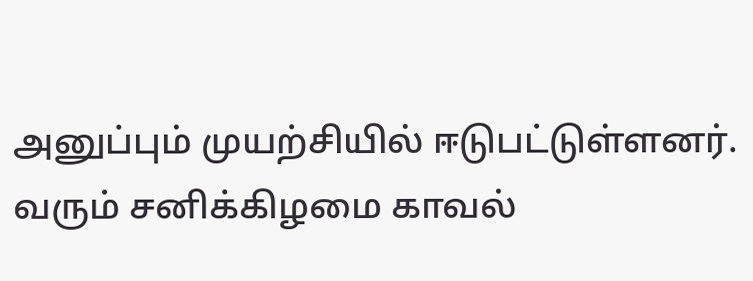அனுப்பும் முயற்சியில் ஈடுபட்டுள்ளனர். வரும் சனிக்கிழமை காவல்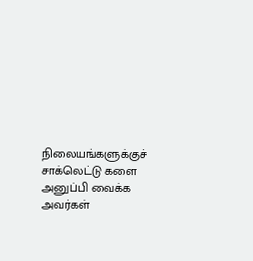நிலையங்களுக்குச் சாக்லெட்டு களை அனுப்பி வைக்க அவர்கள்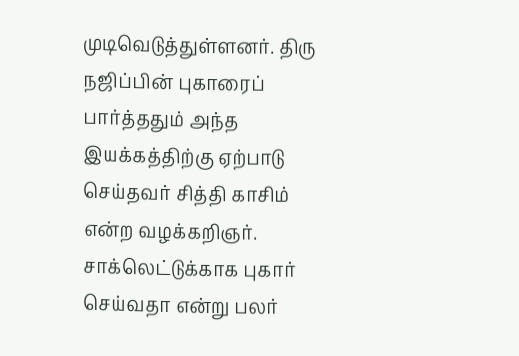முடிவெடுத்துள்ளனர். திரு நஜிப்பின் புகாரைப் பார்த்ததும் அந்த இயக்கத்திற்கு ஏற்பாடு செய்தவர் சித்தி காசிம் என்ற வழக்கறிஞர். சாக்லெட்டுக்காக புகார் செய்வதா என்று பலர்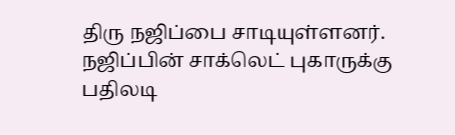திரு நஜிப்பை சாடியுள்ளனர்.
நஜிப்பின் சாக்லெட் புகாருக்கு பதிலடி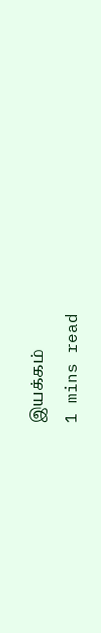இயக்கம்
1 mins read